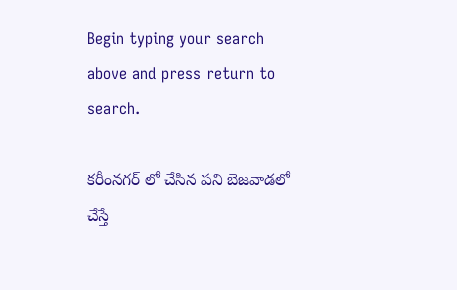Begin typing your search above and press return to search.

కరీంనగర్ లో చేసిన పని బెజవాడలో చేస్తే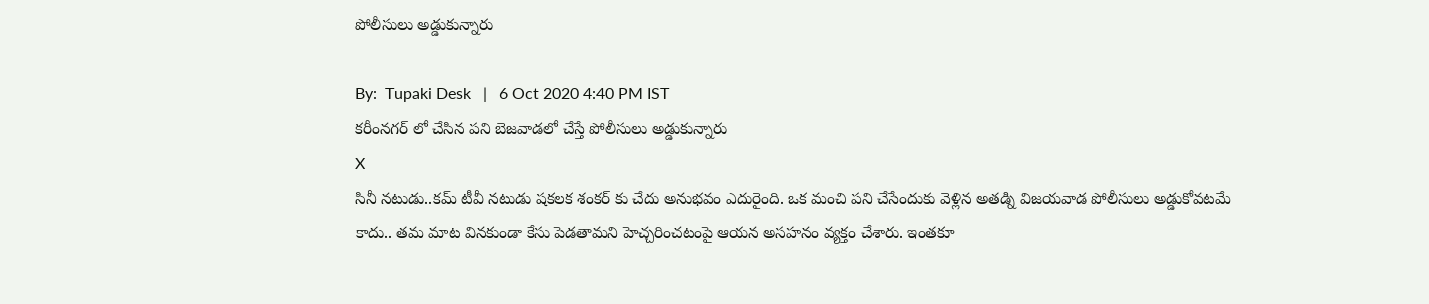పోలీసులు అడ్డుకున్నారు

By:  Tupaki Desk   |   6 Oct 2020 4:40 PM IST
కరీంనగర్ లో చేసిన పని బెజవాడలో చేస్తే పోలీసులు అడ్డుకున్నారు
X
సినీ నటుడు..కమ్ టీవీ నటుడు షకలక శంకర్ కు చేదు అనుభవం ఎదురైంది. ఒక మంచి పని చేసేందుకు వెళ్లిన అతడ్ని విజయవాడ పోలీసులు అడ్డుకోవటమే కాదు.. తమ మాట వినకుండా కేసు పెడతామని హెచ్చరించటంపై ఆయన అసహనం వ్యక్తం చేశారు. ఇంతకూ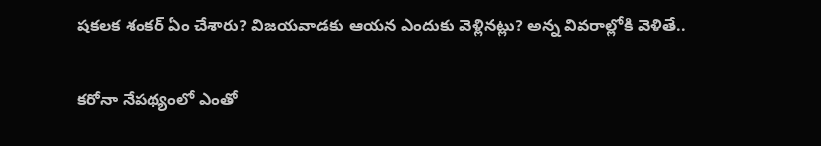షకలక శంకర్ ఏం చేశారు? విజయవాడకు ఆయన ఎందుకు వెళ్లినట్లు? అన్న వివరాల్లోకి వెళితే..

కరోనా నేపథ్యంలో ఎంతో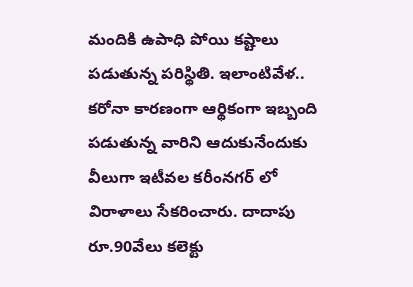మందికి ఉపాధి పోయి కష్టాలు పడుతున్న పరిస్థితి. ఇలాంటివేళ.. కరోనా కారణంగా ఆర్థికంగా ఇబ్బంది పడుతున్న వారిని ఆదుకునేందుకు వీలుగా ఇటీవల కరీంనగర్ లో విరాళాలు సేకరించారు. దాదాపు రూ.90వేలు కలెక్టు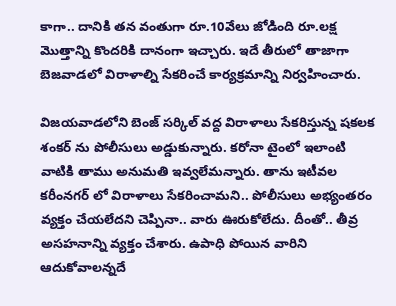కాగా.. దానికి తన వంతుగా రూ.10వేలు జోడింది రూ.లక్ష మొత్తాన్ని కొందరికి దానంగా ఇచ్చారు. ఇదే తీరులో తాజాగా బెజవాడలో విరాళాల్ని సేకరించే కార్యక్రమాన్ని నిర్వహించారు.

విజయవాడలోని బెంజ్ సర్కిల్ వద్ద విరాళాలు సేకరిస్తున్న షకలక శంకర్ ను పోలీసులు అడ్డుకున్నారు. కరోనా టైంలో ఇలాంటి వాటికి తాము అనుమతి ఇవ్వలేమన్నారు. తాను ఇటీవల కరీంనగర్ లో విరాళాలు సేకరించామని.. పోలీసులు అభ్యంతరం వ్యక్తం చేయలేదని చెప్పినా.. వారు ఊరుకోలేదు. దీంతో.. తీవ్ర అసహనాన్ని వ్యక్తం చేశారు. ఉపాధి పోయిన వారిని ఆదుకోవాలన్నదే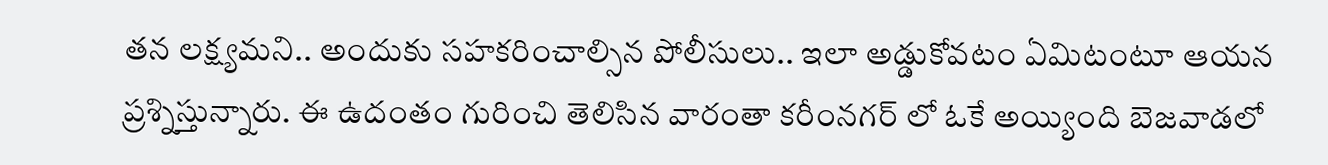తన లక్ష్యమని.. అందుకు సహకరించాల్సిన పోలీసులు.. ఇలా అడ్డుకోవటం ఏమిటంటూ ఆయన ప్రశ్నిస్తున్నారు. ఈ ఉదంతం గురించి తెలిసిన వారంతా కరీంనగర్ లో ఓకే అయ్యింది బెజవాడలో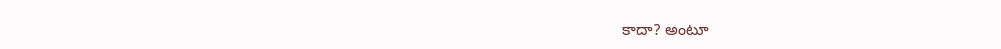కాదా? అంటూ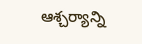ఆశ్చర్యాన్ని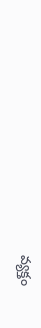వ్యక్తం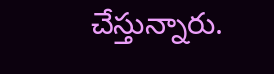చేస్తున్నారు.